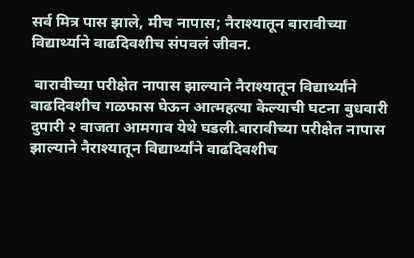सर्व मित्र पास झाले, मीच नापास; नैराश्यातून बारावीच्या विद्यार्थ्याने वाढदिवशीच संपवलं जीवन.

 बारावीच्या परीक्षेत नापास झाल्याने नैराश्यातून विद्यार्थ्यांने वाढदिवशीच गळफास घेऊन आत्महत्या केल्याची घटना बुधवारी दुपारी २ वाजता आमगाव येथे घडली.बारावीच्या परीक्षेत नापास झाल्याने नैराश्यातून विद्यार्थ्यांने वाढदिवशीच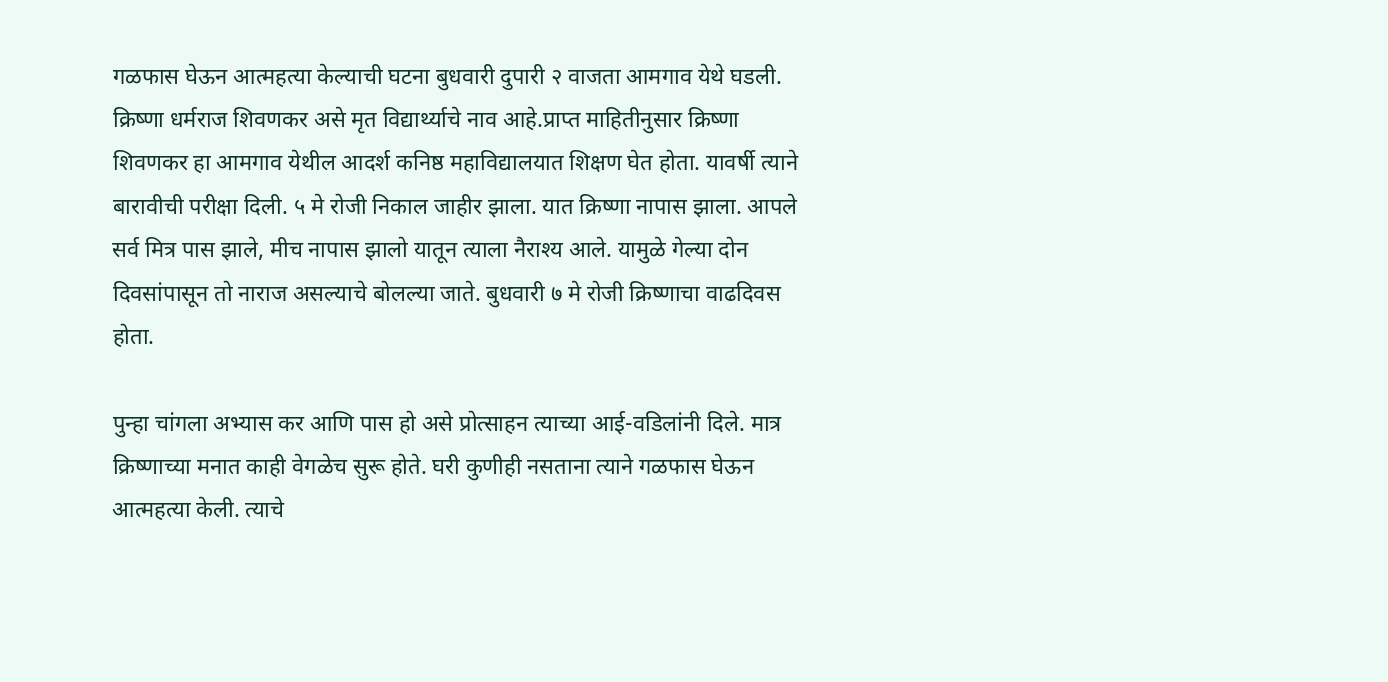गळफास घेऊन आत्महत्या केल्याची घटना बुधवारी दुपारी २ वाजता आमगाव येथे घडली. क्रिष्णा धर्मराज शिवणकर असे मृत विद्यार्थ्याचे नाव आहे.प्राप्त माहितीनुसार क्रिष्णा शिवणकर हा आमगाव येथील आदर्श कनिष्ठ महाविद्यालयात शिक्षण घेत होता. यावर्षी त्याने बारावीची परीक्षा दिली. ५ मे रोजी निकाल जाहीर झाला. यात क्रिष्णा नापास झाला. आपले सर्व मित्र पास झाले, मीच नापास झालो यातून त्याला नैराश्य आले. यामुळे गेल्या दोन दिवसांपासून तो नाराज असल्याचे बोलल्या जाते. बुधवारी ७ मे रोजी क्रिष्णाचा वाढदिवस होता.

पुन्हा चांगला अभ्यास कर आणि पास हो असे प्रोत्साहन त्याच्या आई-वडिलांनी दिले. मात्र क्रिष्णाच्या मनात काही वेगळेच सुरू होते. घरी कुणीही नसताना त्याने गळफास घेऊन आत्महत्या केली. त्याचे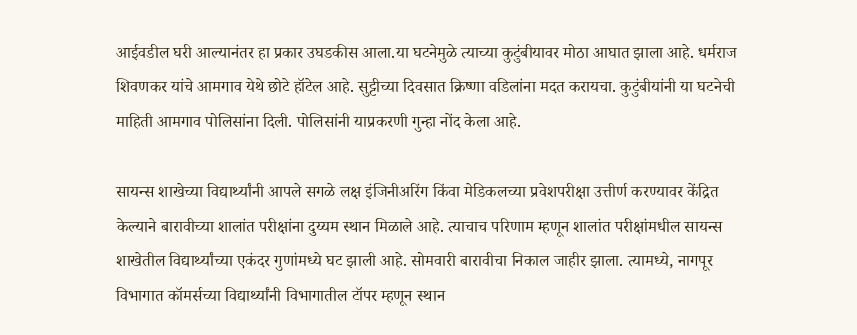आईवडील घरी आल्यानंतर हा प्रकार उघडकीस आला.या घटनेमुळे त्याच्या कुटुंबीयावर मोठा आघात झाला आहे. धर्मराज शिवणकर यांचे आमगाव येथे छोटे हॉटेल आहे. सुट्टीच्या दिवसात क्रिष्णा वडिलांना मदत करायचा. कुटुंबीयांनी या घटनेची माहिती आमगाव पोलिसांना दिली. पोलिसांनी याप्रकरणी गुन्हा नोंद केला आहे.

सायन्स शाखेच्या विद्यार्थ्यांनी आपले सगळे लक्ष इंजिनीअरिंग किंवा मेडिकलच्या प्रवेशपरीक्षा उत्तीर्ण करण्यावर केंद्रित केल्याने बारावीच्या शालांत परीक्षांना दुय्यम स्थान मिळाले आहे. त्याचाच परिणाम म्हणून शालांत परीक्षांमधील सायन्स शाखेतील विद्यार्थ्यांच्या एकंदर गुणांमध्ये घट झाली आहे. सोमवारी बारावीचा निकाल जाहीर झाला. त्यामध्ये, नागपूर विभागात कॉमर्सच्या विद्यार्थ्यांनी विभागातील टॉपर म्हणून स्थान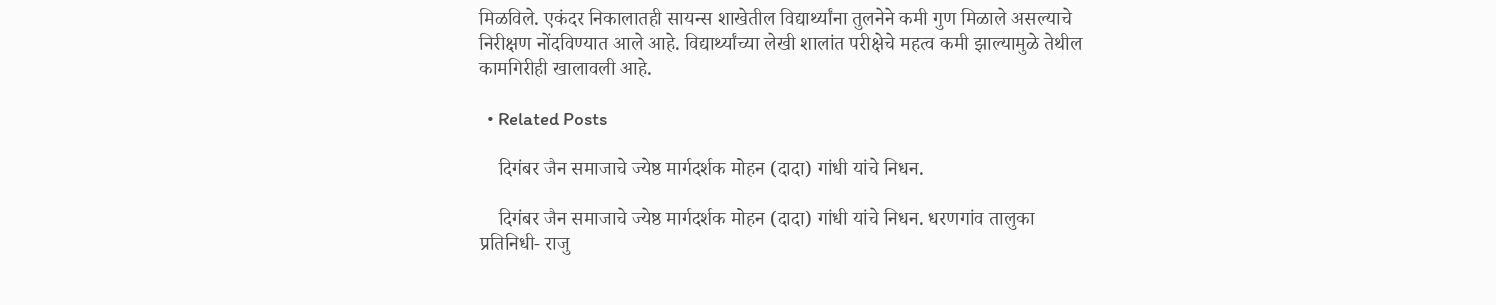मिळविले. एकंदर निकालातही सायन्स शाखेतील विद्यार्थ्यांना तुलनेने कमी गुण मिळाले असल्याचे निरीक्षण नोंदविण्यात आले आहे. विद्यार्थ्यांच्या लेखी शालांत परीक्षेचे महत्व कमी झाल्यामुळे तेथील कामगिरीही खालावली आहे.

  • Related Posts

    दिगंबर जैन समाजाचे ज्येष्ठ मार्गदर्शक मोहन (दादा) गांधी यांचे निधन.

    दिगंबर जैन समाजाचे ज्येष्ठ मार्गदर्शक मोहन (दादा) गांधी यांचे निधन. धरणगांव तालुका प्रतिनिधी- राजु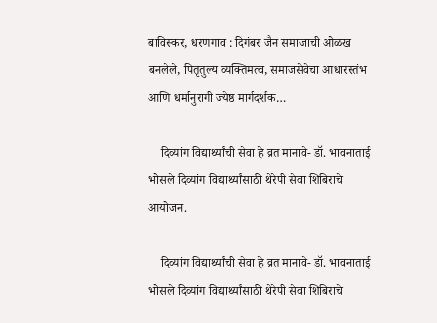बाविस्कर, धरणगाव : दिगंबर जैन समाजाची ओळख बनलेले, पितृतुल्य व्यक्तिमत्व, समाजसेवेचा आधारस्तंभ आणि धर्मानुरागी ज्येष्ठ मार्गदर्शक…

    दिव्यांग विद्यार्थ्यांची सेवा हे व्रत मानावे- डॉ. भावनाताई भोसले दिव्यांग विद्यार्थ्यांसाठी थेरेपी सेवा शिबिराचे आयोजन.

    दिव्यांग विद्यार्थ्यांची सेवा हे व्रत मानावे- डॉ. भावनाताई भोसले दिव्यांग विद्यार्थ्यांसाठी थेरेपी सेवा शिबिराचे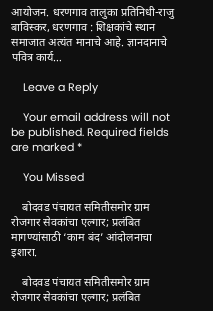आयोजन. धरणगाव तालुका प्रतिनिधी-राजु बाविस्कर, धरणगाव : शिक्षकांचे स्थान समाजात अत्यंत मानाचे आहे. ज्ञानदानाचे पवित्र कार्य…

    Leave a Reply

    Your email address will not be published. Required fields are marked *

    You Missed

    बोदवड पंचायत समितीसमोर ग्राम रोजगार सेवकांचा एल्गार; प्रलंबित मागण्यांसाठी ‘काम बंद’ आंदोलनाचा इशारा.

    बोदवड पंचायत समितीसमोर ग्राम रोजगार सेवकांचा एल्गार; प्रलंबित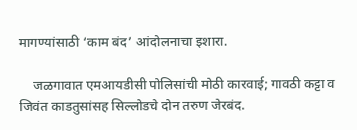मागण्यांसाठी ‘काम बंद’ आंदोलनाचा इशारा.

    जळगावात एमआयडीसी पोलिसांची मोठी कारवाई; गावठी कट्टा व जिवंत काडतुसांसह सिल्लोडचे दोन तरुण जेरबंद.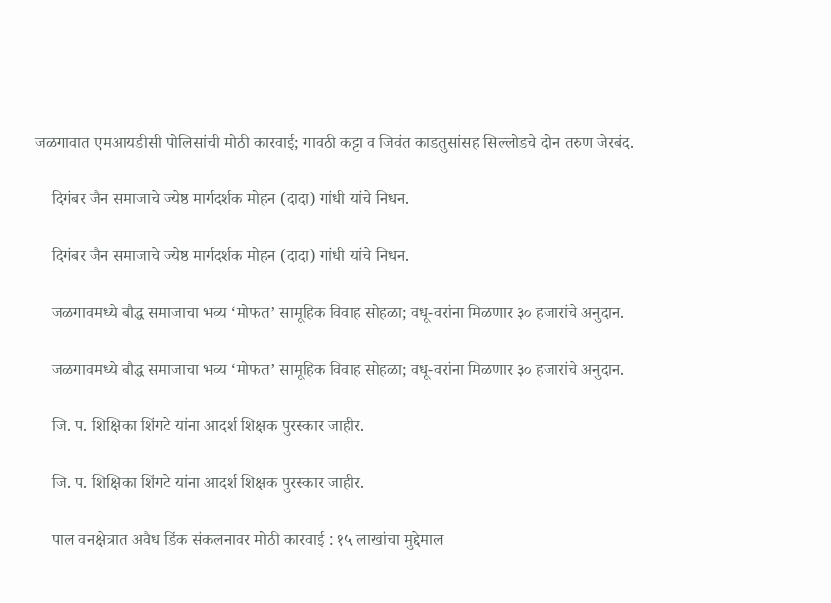जळगावात एमआयडीसी पोलिसांची मोठी कारवाई; गावठी कट्टा व जिवंत काडतुसांसह सिल्लोडचे दोन तरुण जेरबंद.

    दिगंबर जैन समाजाचे ज्येष्ठ मार्गदर्शक मोहन (दादा) गांधी यांचे निधन.

    दिगंबर जैन समाजाचे ज्येष्ठ मार्गदर्शक मोहन (दादा) गांधी यांचे निधन.

    जळगावमध्ये बौद्ध समाजाचा भव्य ‘मोफत’ सामूहिक विवाह सोहळा; वधू-वरांना मिळणार ३० हजारांचे अनुदान.

    जळगावमध्ये बौद्ध समाजाचा भव्य ‘मोफत’ सामूहिक विवाह सोहळा; वधू-वरांना मिळणार ३० हजारांचे अनुदान.

    जि. प. शिक्षिका शिंगटे यांना आदर्श शिक्षक पुरस्कार जाहीर.

    जि. प. शिक्षिका शिंगटे यांना आदर्श शिक्षक पुरस्कार जाहीर.

    पाल वनक्षेत्रात अवैध डिंक संकलनावर मोठी कारवाई : १५ लाखांचा मुद्देमाल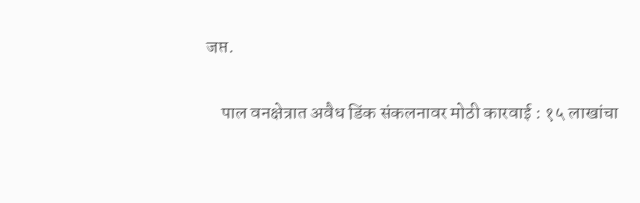जप्त.

    पाल वनक्षेत्रात अवैध डिंक संकलनावर मोठी कारवाई : १५ लाखांचा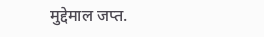मुद्देमाल जप्त.